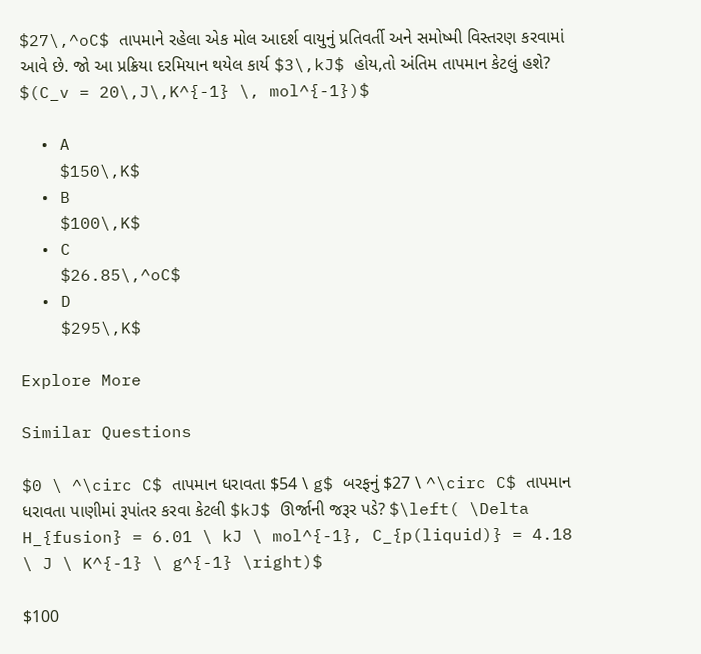$27\,^oC$ તાપમાને રહેલા એક મોલ આદર્શ વાયુનું પ્રતિવર્તી અને સમોષ્મી વિસ્તરણ કરવામાં આવે છે. જો આ પ્રક્રિયા દરમિયાન થયેલ કાર્ય $3\,kJ$ હોય,તો અંતિમ તાપમાન કેટલું હશે? $(C_v = 20\,J\,K^{-1} \, mol^{-1})$

  • A
    $150\,K$
  • B
    $100\,K$
  • C
    $26.85\,^oC$
  • D
    $295\,K$

Explore More

Similar Questions

$0 \ ^\circ C$ તાપમાન ધરાવતા $54 \ g$ બરફનું $27 \ ^\circ C$ તાપમાન ધરાવતા પાણીમાં રૂપાંતર કરવા કેટલી $kJ$ ઊર્જાની જરૂર પડે? $\left( \Delta H_{fusion} = 6.01 \ kJ \ mol^{-1}, C_{p(liquid)} = 4.18 \ J \ K^{-1} \ g^{-1} \right)$

$100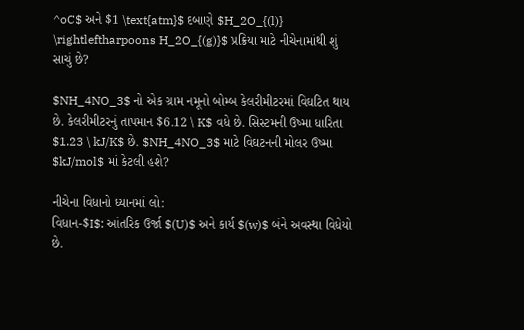^oC$ અને $1 \text{atm}$ દબાણે $H_2O_{(l)} \rightleftharpoons H_2O_{(g)}$ પ્રક્રિયા માટે નીચેનામાંથી શું સાચું છે?

$NH_4NO_3$ નો એક ગ્રામ નમૂનો બોમ્બ કેલરીમીટરમાં વિઘટિત થાય છે. કેલરીમીટરનું તાપમાન $6.12 \ K$ વધે છે. સિસ્ટમની ઉષ્મા ધારિતા $1.23 \ kJ/K$ છે. $NH_4NO_3$ માટે વિઘટનની મોલર ઉષ્મા $kJ/mol$ માં કેટલી હશે?

નીચેના વિધાનો ધ્યાનમાં લો:
વિધાન-$I$: આંતરિક ઉર્જા $(U)$ અને કાર્ય $(w)$ બંને અવસ્થા વિધેયો છે.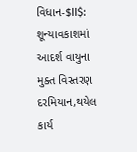વિધાન-$II$: શૂન્યાવકાશમાં આદર્શ વાયુના મુક્ત વિસ્તરણ દરમિયાન,થયેલ કાર્ય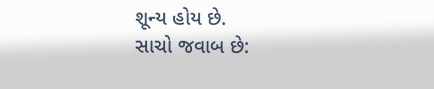શૂન્ય હોય છે.
સાચો જવાબ છે: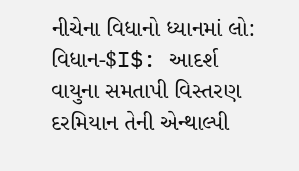નીચેના વિધાનો ધ્યાનમાં લો:
વિધાન-$I$: આદર્શ વાયુના સમતાપી વિસ્તરણ દરમિયાન તેની એન્થાલ્પી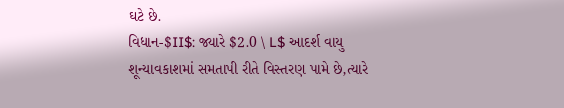ઘટે છે.
વિધાન-$II$: જ્યારે $2.0 \ L$ આદર્શ વાયુ શૂન્યાવકાશમાં સમતાપી રીતે વિસ્તરણ પામે છે,ત્યારે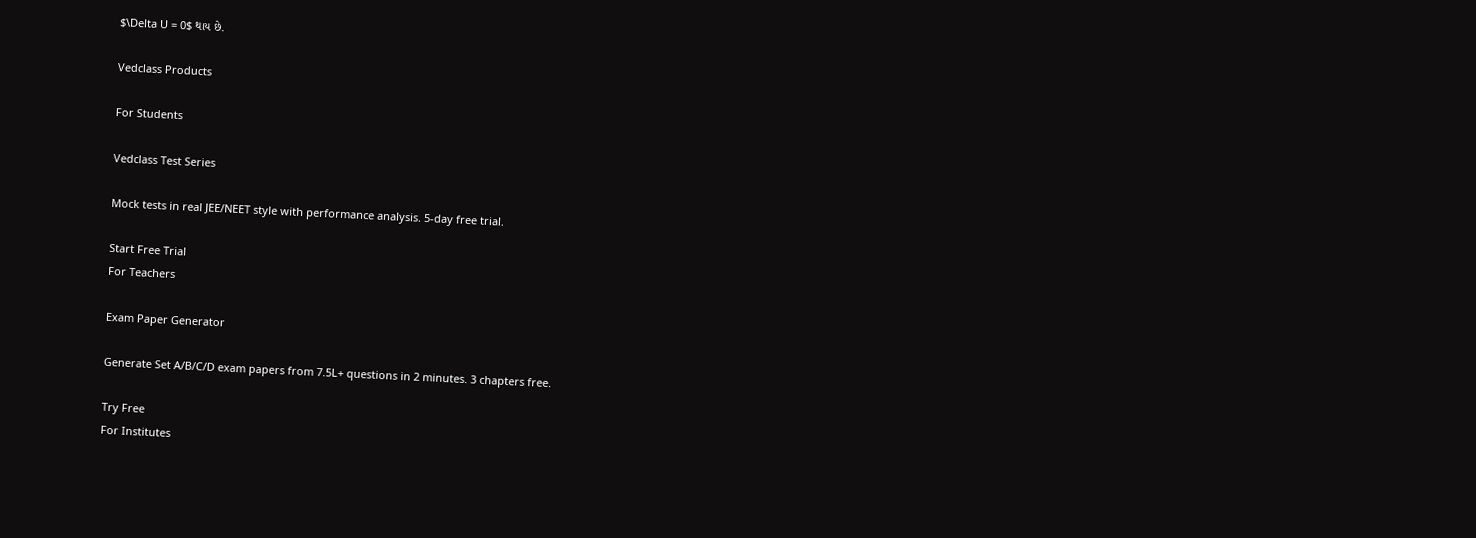$\Delta U = 0$ થાય છે.

Vedclass Products

For Students

Vedclass Test Series

Mock tests in real JEE/NEET style with performance analysis. 5-day free trial.

Start Free Trial
For Teachers

Exam Paper Generator

Generate Set A/B/C/D exam papers from 7.5L+ questions in 2 minutes. 3 chapters free.

Try Free
For Institutes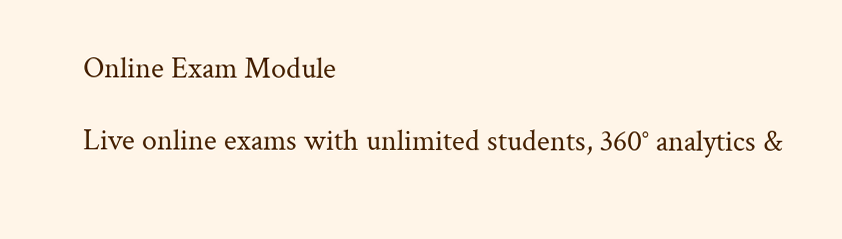Online Exam Module

Live online exams with unlimited students, 360° analytics &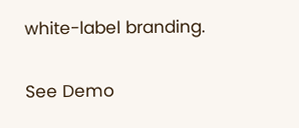white-label branding.

See Demo